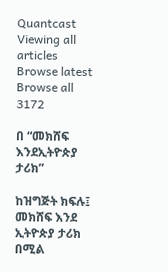Quantcast
Viewing all articles
Browse latest Browse all 3172

በ “መክሸፍ እንደኢትዮጵያ ታሪክ”

ከዝግጅት ክፍሉ፤ መክሸፍ እንደ ኢትዮጵያ ታሪክ በሚል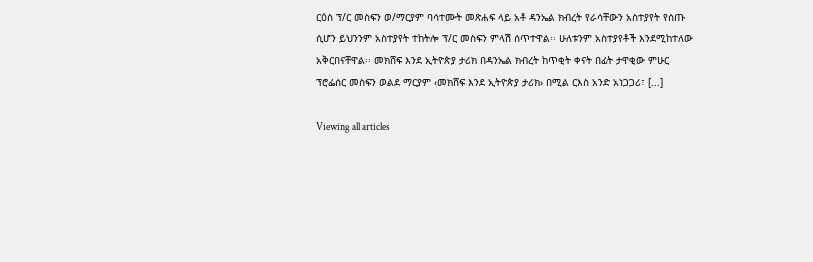ርዕስ ፕ/ር መስፍን ወ/ማርያም ባሳተሙት መጽሐፍ ላይ አቶ ዳንኤል ክብረት የራሳቸውን አስተያየት የሰጡ ሲሆን ይህንንም አስተያየት ተከትሎ ፕ/ር መስፍን ምላሽ ሰጥተዋል፡፡ ሁለቱንም አስተያየቶች እንደሚከተለው አቅርበናቸዋል፡፡ መክሸፍ እንደ ኢትዮጵያ ታሪክ በዳንኤል ክብረት ከጥቂት ቀናት በፊት ታዋቂው ምሁር ፕሮፌሰር መስፍን ወልደ ማርያም ‹መክሸፍ እንደ ኢትዮጵያ ታሪክ› በሚል ርእስ አንድ አነጋጋሪ፣ [...]

Viewing all articles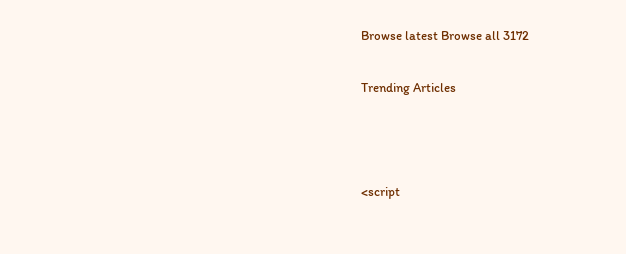Browse latest Browse all 3172

Trending Articles



<script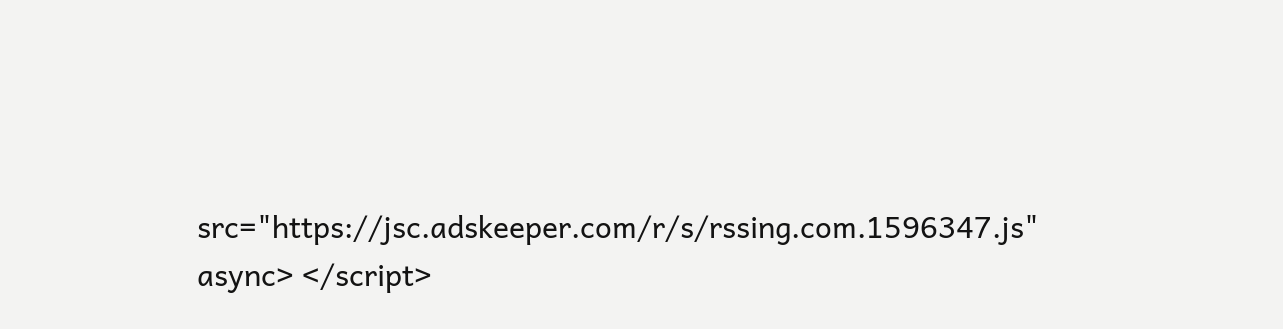src="https://jsc.adskeeper.com/r/s/rssing.com.1596347.js" async> </script>